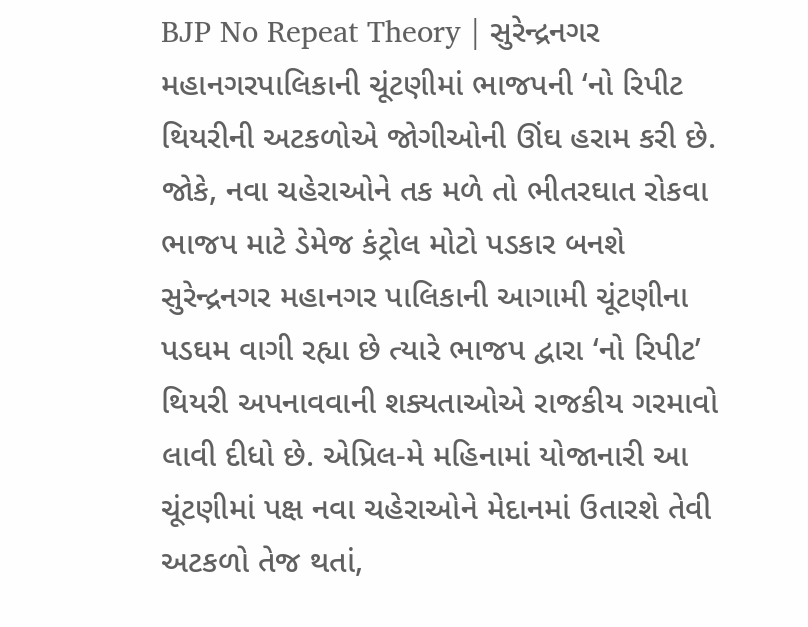BJP No Repeat Theory | સુરેન્દ્રનગર મહાનગરપાલિકાની ચૂંટણીમાં ભાજપની ‘નો રિપીટ થિયરીની અટકળોએ જોગીઓની ઊંઘ હરામ કરી છે. જોકે, નવા ચહેરાઓને તક મળે તો ભીતરઘાત રોકવા ભાજપ માટે ડેમેજ કંટ્રોલ મોટો પડકાર બનશે
સુરેન્દ્રનગર મહાનગર પાલિકાની આગામી ચૂંટણીના પડઘમ વાગી રહ્યા છે ત્યારે ભાજપ દ્વારા ‘નો રિપીટ’ થિયરી અપનાવવાની શક્યતાઓએ રાજકીય ગરમાવો લાવી દીધો છે. એપ્રિલ-મે મહિનામાં યોજાનારી આ ચૂંટણીમાં પક્ષ નવા ચહેરાઓને મેદાનમાં ઉતારશે તેવી અટકળો તેજ થતાં,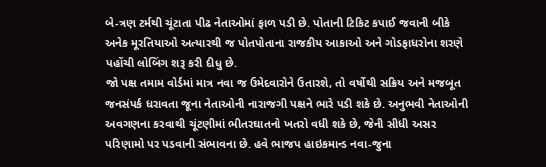બે-ત્રણ ટર્મથી ચૂંટાતા પીઢ નેતાઓમાં ફાળ પડી છે. પોતાની ટિકિટ કપાઈ જવાની બીકે અનેક મૂરતિયાઓ અત્યારથી જ પોતપોતાના રાજકીય આકાઓ અને ગોડફાધરોના શરણે પહોંચી લોબિંગ શરૂ કરી દીધુ છે.
જો પક્ષ તમામ વોર્ડમાં માત્ર નવા જ ઉમેદવારોને ઉતારશે, તો વર્ષોથી સક્રિય અને મજબૂત જનસંપર્ક ધરાવતા જૂના નેતાઓની નારાજગી પક્ષને ભારે પડી શકે છે. અનુભવી નેતાઓની અવગણના કરવાથી ચૂંટણીમાં ભીતરઘાતનો ખતરો વધી શકે છે, જેની સીધી અસર પરિણામો પર પડવાની સંભાવના છે. હવે ભાજપ હાઇકમાન્ડ નવા-જુના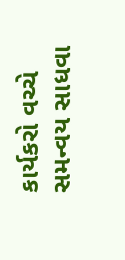કાર્યકરો વચ્ચે સમન્વય સાધવા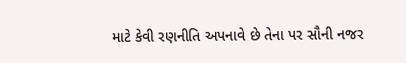માટે કેવી રણનીતિ અપનાવે છે તેના પર સૌની નજર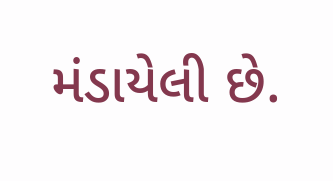મંડાયેલી છે.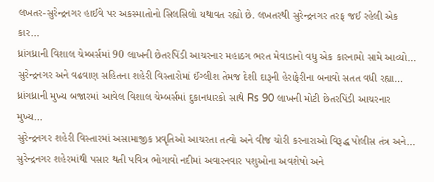લખતર-સુરેન્દ્રનગર હાઈવે પર અકસ્માતોનો સિલસિલો યથાવત રહ્યો છે. લખતરથી સુરેન્દ્રનગર તરફ જઈ રહેલી એક કાર…
ધ્રાંગધ્રાની વિશાલ ચેમ્બર્સમાં 90 લાખની છેતરપિંડી આચરનાર મહાઠગ ભરત મેવાડાનો વધુ એક કારનામો સામે આવ્યો…
સુરેન્દ્રનગર અને વઢવાણ સહિતના શહેરી વિસ્તારોમાં ઈંગ્લીશ તેમજ દેશી દારૂની હેરાફેરીના બનાવો સતત વધી રહ્યા…
ધ્રાંગધ્રાની મુખ્ય બજારમાં આવેલ વિશાલ ચેમ્બર્સમાં દુકાનધારકો સાથે Rs 90 લાખની મોટી છેતરપિંડી આચરનાર મુખ્ય…
સુરેન્દ્રનગર શહેરી વિસ્તારમાં અસામાજીક પ્રવૃતિઓ આચરતા તત્વો અને વીજ ચોરી કરનારાઓ વિરૂદ્ધ પોલીસ તંત્ર અને…
સુરેન્દ્રનગર શહેરમાંથી પસાર થતી પવિત્ર ભોગાવો નદીમાં અવારનવાર પશુઓના અવશેષો અને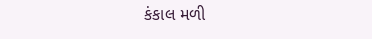કંકાલ મળી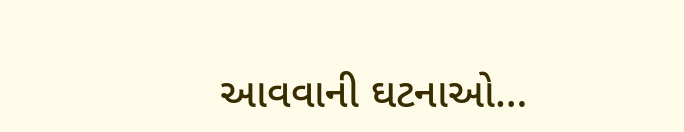આવવાની ઘટનાઓ…